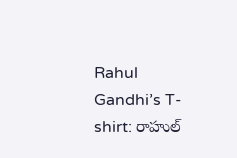Rahul Gandhi’s T-shirt: రాహుల్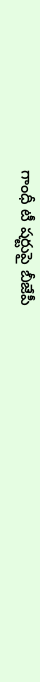గాంధీ టీ షర్టుపై బీజేపీ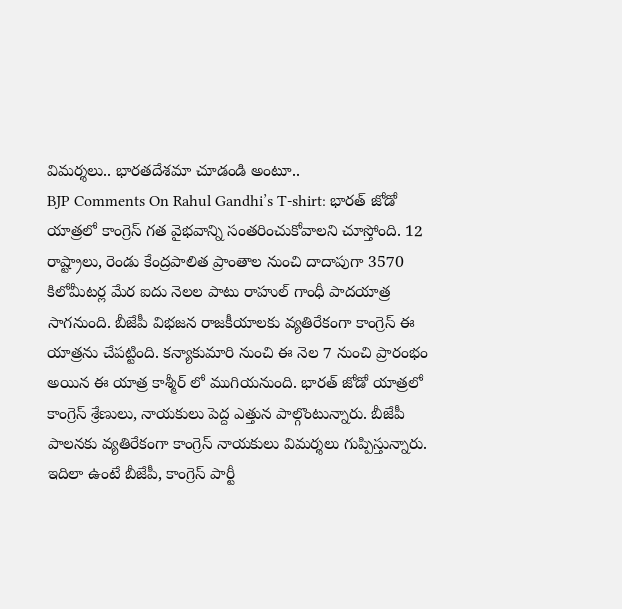విమర్శలు.. భారతదేశమా చూడండి అంటూ..
BJP Comments On Rahul Gandhi’s T-shirt: భారత్ జోడో యాత్రలో కాంగ్రెస్ గత వైభవాన్ని సంతరించుకోవాలని చూస్తోంది. 12 రాష్ట్రాలు, రెండు కేంద్రపాలిత ప్రాంతాల నుంచి దాదాపుగా 3570 కిలోమీటర్ల మేర ఐదు నెలల పాటు రాహుల్ గాంధీ పాదయాత్ర సాగనుంది. బీజేపీ విభజన రాజకీయాలకు వ్యతిరేకంగా కాంగ్రెస్ ఈ యాత్రను చేపట్టింది. కన్యాకుమారి నుంచి ఈ నెల 7 నుంచి ప్రారంభం అయిన ఈ యాత్ర కాశ్మీర్ లో ముగియనుంది. భారత్ జోడో యాత్రలో కాంగ్రెస్ శ్రేణులు, నాయకులు పెద్ద ఎత్తున పాల్గొంటున్నారు. బీజేపీ పాలనకు వ్యతిరేకంగా కాంగ్రెస్ నాయకులు విమర్శలు గుప్పిస్తున్నారు.
ఇదిలా ఉంటే బీజేపీ, కాంగ్రెస్ పార్టీ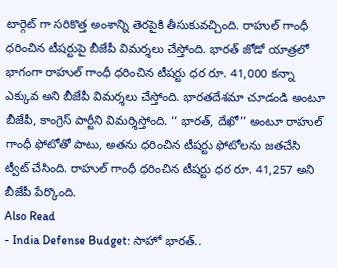టార్గెట్ గా సరికొత్త అంశాన్ని తెరపైకి తీసుకువచ్చింది. రాహుల్ గాంధీ ధరించిన టీషర్టుపై బీజేపీ విమర్శలు చేస్తోంది. భారత్ జోడో యాత్రలో భాగంగా రాహుల్ గాంధీ ధరించిన టీషర్టు ధర రూ. 41,000 కన్నా ఎక్కువ అని బీజేపీ విమర్శలు చేస్తోంది. భారతదేశమా చూడండి అంటూ బీజేపీ, కాంగ్రెస్ పార్టీని విమర్శిస్తోంది. ‘‘ భారత్, దేఖో’’ అంటూ రాహుల్ గాంధీ ఫోటోతో పాటు, అతను ధరించిన టీషర్టు ఫోటోలను జతచేసి ట్వీట్ చేసింది. రాహుల్ గాంధీ ధరించిన టీషర్టు ధర రూ. 41,257 అని బీజేపీ పేర్కొంది.
Also Read
- India Defense Budget: సాహో భారత్..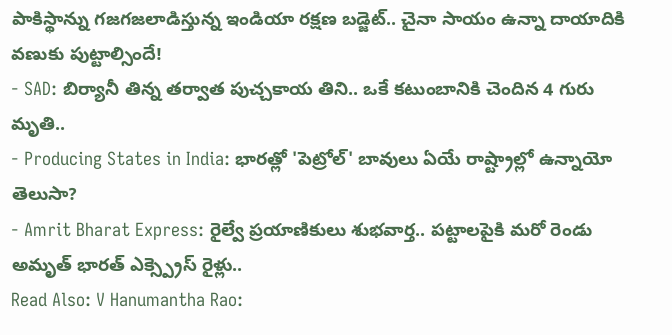పాకిస్థాన్ను గజగజలాడిస్తున్న ఇండియా రక్షణ బడ్జెట్.. చైనా సాయం ఉన్నా దాయాదికి వణుకు పుట్టాల్సిందే!
- SAD: బిర్యానీ తిన్న తర్వాత పుచ్చకాయ తిని.. ఒకే కటుంబానికి చెందిన 4 గురు మృతి..
- Producing States in India: భారత్లో 'పెట్రోల్' బావులు ఏయే రాష్ట్రాల్లో ఉన్నాయో తెలుసా?
- Amrit Bharat Express: రైల్వే ప్రయాణికులు శుభవార్త.. పట్టాలపైకి మరో రెండు అమృత్ భారత్ ఎక్స్ప్రెస్ రైళ్లు..
Read Also: V Hanumantha Rao: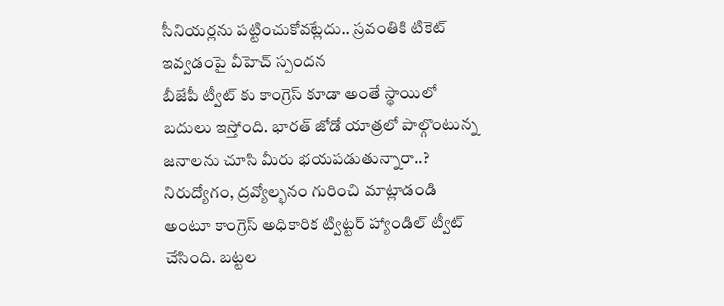సీనియర్లను పట్టించుకోవట్లేదు.. స్రవంతికి టికెట్ ఇవ్వడంపై వీహెచ్ స్పందన
బీజేపీ ట్వీట్ కు కాంగ్రెస్ కూడా అంతే స్థాయిలో బదులు ఇస్తోంది. భారత్ జోడో యాత్రలో పాల్గొంటున్న జనాలను చూసి మీరు భయపడుతున్నారా..? నిరుద్యోగం, ద్రవ్యోల్భనం గురించి మాట్లాడండి అంటూ కాంగ్రెస్ అధికారిక ట్విట్టర్ హ్యాండిల్ ట్వీట్ చేసింది. బట్టల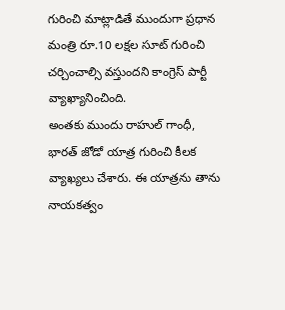గురించి మాట్లాడితే ముందుగా ప్రధాన మంత్రి రూ.10 లక్షల సూట్ గురించి చర్చించాల్సి వస్తుందని కాంగ్రెస్ పార్టీ వ్యాఖ్యానించింది.
అంతకు ముందు రాహుల్ గాంధీ, భారత్ జోడో యాత్ర గురించి కీలక వ్యాఖ్యలు చేశారు. ఈ యాత్రను తాను నాయకత్వం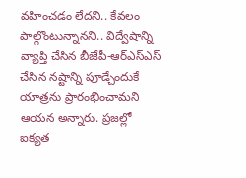వహించడం లేదని.. కేవలం పాల్గొంటున్నానని.. విద్వేషాన్ని వ్యాప్తి చేసిన బీజేపీ-ఆర్ఎస్ఎస్ చేసిన నష్టాన్ని పూడ్చేందుకే యాత్రను ప్రారంభించామని ఆయన అన్నారు. ప్రజల్లో ఐక్యత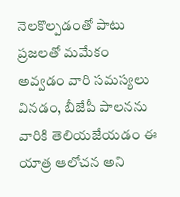నెలకొల్పడంతో పాటు ప్రజలతో మమేకం అవ్వడం వారి సమస్యలు వినడం, బీజేపీ పాలనను వారికి తెలియజేయడం ఈ యాత్ర ఆలోచన అని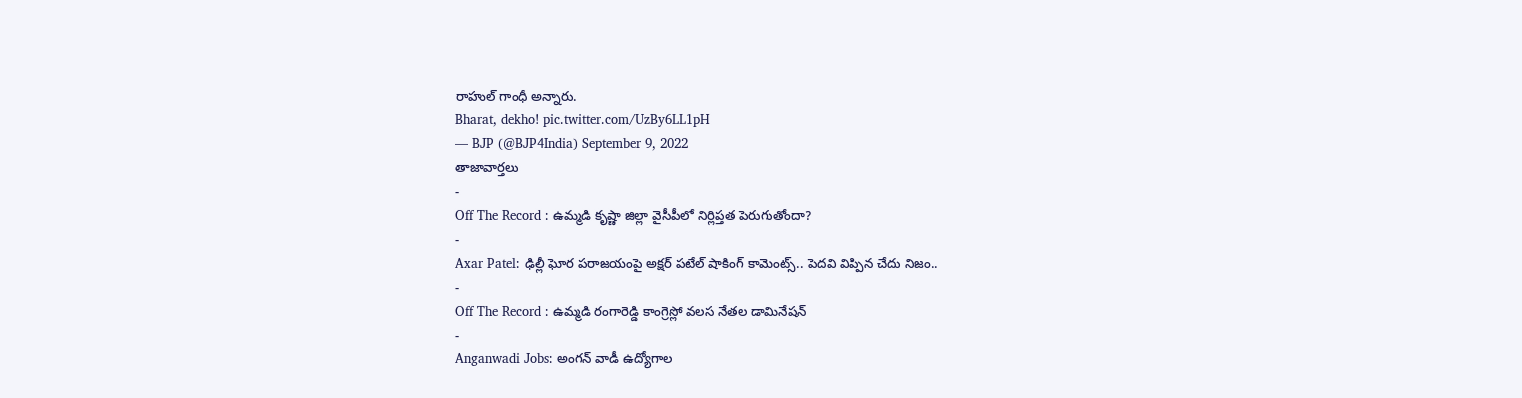రాహుల్ గాంధీ అన్నారు.
Bharat, dekho! pic.twitter.com/UzBy6LL1pH
— BJP (@BJP4India) September 9, 2022
తాజావార్తలు
-
Off The Record : ఉమ్మడి కృష్ణా జిల్లా వైసీపీలో నిర్లిప్తత పెరుగుతోందా?
-
Axar Patel: ఢిల్లీ ఘోర పరాజయంపై అక్షర్ పటేల్ షాకింగ్ కామెంట్స్.. పెదవి విప్పిన చేదు నిజం..
-
Off The Record : ఉమ్మడి రంగారెడ్డి కాంగ్రెస్లో వలస నేతల డామినేషన్
-
Anganwadi Jobs: అంగన్ వాడీ ఉద్యోగాల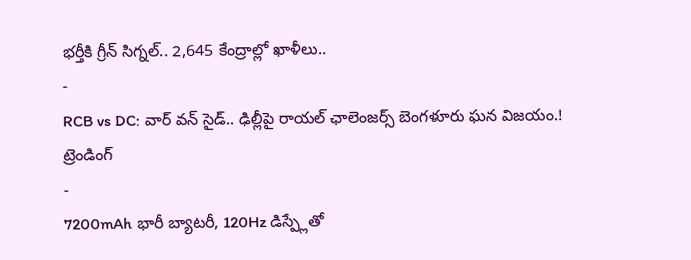భర్తీకి గ్రీన్ సిగ్నల్.. 2,645 కేంద్రాల్లో ఖాళీలు..
-
RCB vs DC: వార్ వన్ సైడ్.. ఢిల్లీపై రాయల్ ఛాలెంజర్స్ బెంగళూరు ఘన విజయం.!
ట్రెండింగ్
-
7200mAh భారీ బ్యాటరీ, 120Hz డిస్ప్లేతో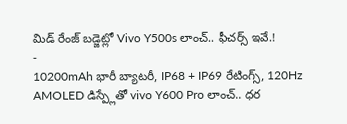మిడ్ రేంజ్ బడ్జెట్లో Vivo Y500s లాంచ్.. ఫీచర్స్ ఇవే.!
-
10200mAh భారీ బ్యాటరీ, IP68 + IP69 రేటింగ్స్, 120Hz AMOLED డిస్ప్లేతో vivo Y600 Pro లాంచ్.. ధర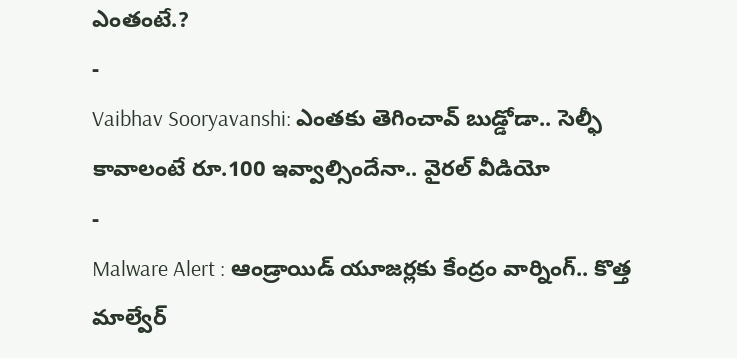ఎంతంటే.?
-
Vaibhav Sooryavanshi: ఎంతకు తెగించావ్ బుడ్డోడా.. సెల్ఫీ కావాలంటే రూ.100 ఇవ్వాల్సిందేనా.. వైరల్ వీడియో
-
Malware Alert : ఆండ్రాయిడ్ యూజర్లకు కేంద్రం వార్నింగ్.. కొత్త మాల్వేర్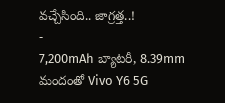వచ్చేసింది.. జాగ్రత్త..!
-
7,200mAh బ్యాటరీ, 8.39mm మందంతో Vivo Y6 5G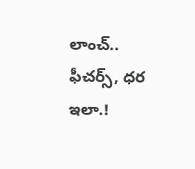లాంచ్.. ఫీచర్స్, ధర ఇలా.!